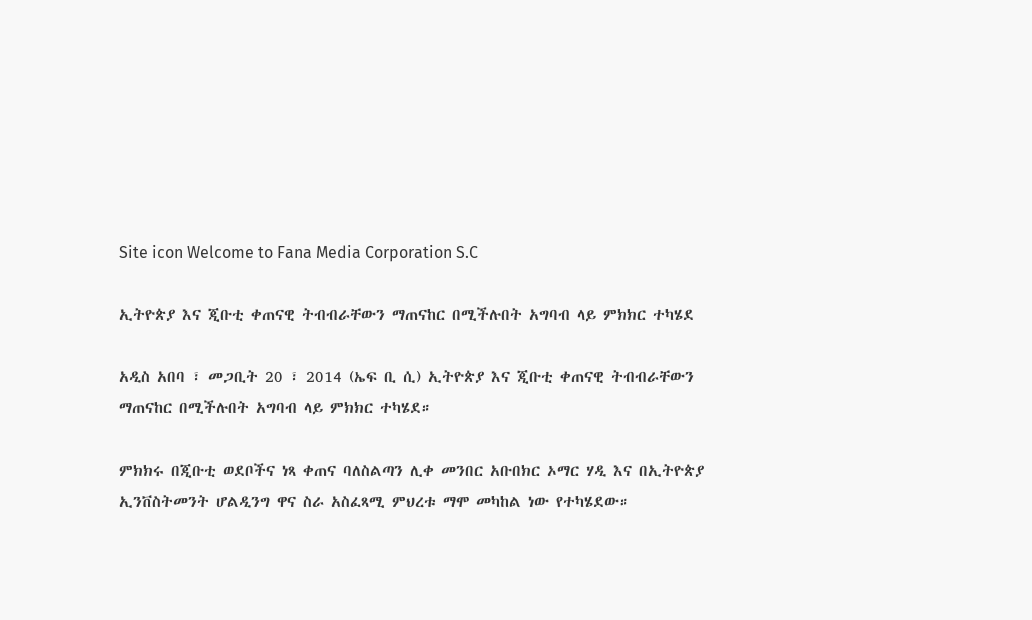Site icon Welcome to Fana Media Corporation S.C

ኢትዮጵያ እና ጂቡቲ ቀጠናዊ ትብብራቸውን ማጠናከር በሚችሉበት አግባብ ላይ ምክክር ተካሄደ

አዲስ አበባ ፣ መጋቢት 20 ፣ 2014 (ኤፍ ቢ ሲ) ኢትዮጵያ እና ጂቡቲ ቀጠናዊ ትብብራቸውን ማጠናከር በሚችሉበት አግባብ ላይ ምክክር ተካሄደ።

ምክክሩ በጂቡቲ ወደቦችና ነጻ ቀጠና ባለስልጣን ሊቀ መንበር አቡበክር ኦማር ሃዲ እና በኢትዮጵያ ኢንቨስትመንት ሆልዲንግ ዋና ስራ አስፈጻሚ ምህረቱ ማሞ መካከል ነው የተካሄደው።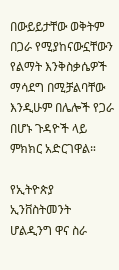በውይይታቸው ወቅትም በጋራ የሚያከናውኗቸውን የልማት እንቅስቃሴዎች ማሳደግ በሚቻልባቸው እንዲሁም በሌሎች የጋራ በሆኑ ጉዳዮች ላይ ምክክር አድርገዋል።

የኢትዮጵያ ኢንቨስትመንት ሆልዲንግ ዋና ስራ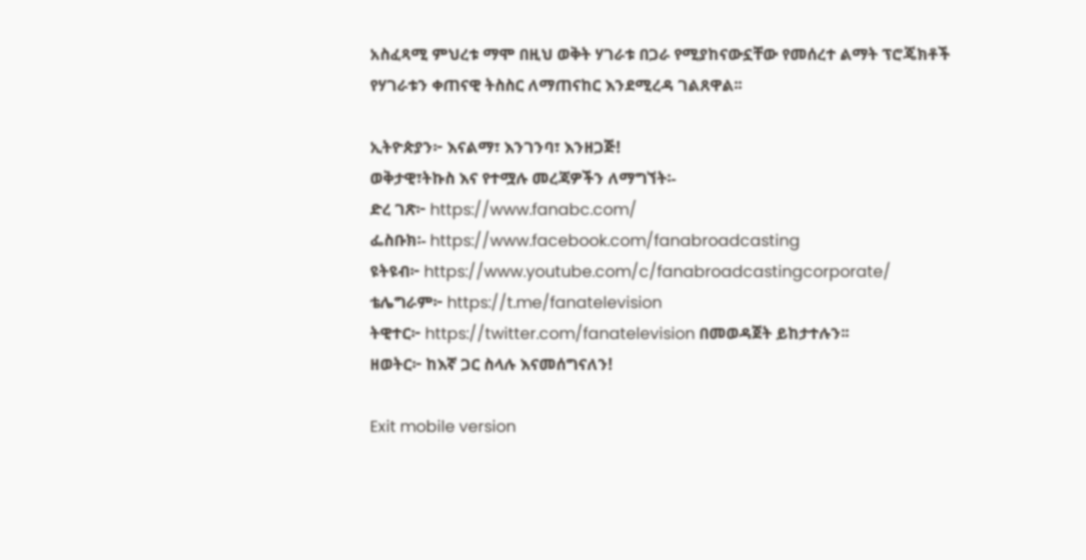አስፈጻሚ ምህረቱ ማሞ በዚህ ወቅት ሃገራቱ በጋራ የሚያከናውኗቸው የመሰረተ ልማት ፕሮጄክቶች የሃገራቱን ቀጠናዊ ትስስር ለማጠናከር እንደሚረዳ ገልጸዋል፡፡

ኢትዮጵያን፦ እናልማ፣ እንገንባ፣ እንዘጋጅ!
ወቅታዊ፣ትኩስ እና የተሟሉ መረጃዎችን ለማግኘት፡-
ድረ ገጽ፦ https://www.fanabc.com/
ፌስቡክ፡- https://www.facebook.com/fanabroadcasting
ዩትዩብ፦ https://www.youtube.com/c/fanabroadcastingcorporate/
ቴሌግራም፦ https://t.me/fanatelevision
ትዊተር፦ https://twitter.com/fanatelevision በመወዳጀት ይከታተሉን፡፡
ዘወትር፦ ከእኛ ጋር ስላሉ እናመሰግናለን!

Exit mobile version